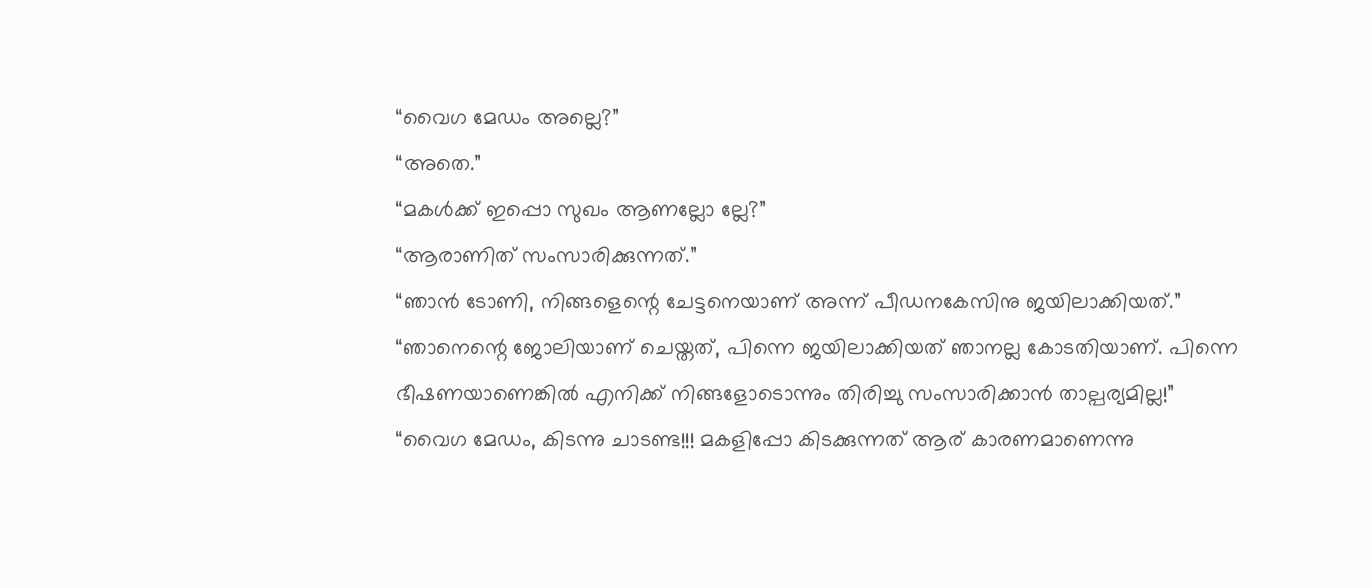“വൈഗ മേഡം അല്ലെ?”
“അതെ.”
“മകൾക്ക് ഇപ്പൊ സുഖം ആണല്ലോ ല്ലേ?”
“ആരാണിത് സംസാരിക്കുന്നത്.”
“ഞാൻ ടോണി, നിങ്ങളെന്റെ ചേട്ടനെയാണ് അന്ന് പീഡനകേസിനു ജയിലാക്കിയത്.”
“ഞാനെന്റെ ജോലിയാണ് ചെയ്തത്, പിന്നെ ജയിലാക്കിയത് ഞാനല്ല കോടതിയാണ്. പിന്നെ ഭീഷണയാണെങ്കിൽ എനിക്ക് നിങ്ങളോടൊന്നും തിരിച്ചു സംസാരിക്കാൻ താല്പര്യമില്ല!”
“വൈഗ മേഡം, കിടന്നു ചാടണ്ട!!! മകളിപ്പോ കിടക്കുന്നത് ആര് കാരണമാണെന്നു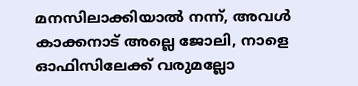മനസിലാക്കിയാൽ നന്ന്, അവൾ കാക്കനാട് അല്ലെ ജോലി, നാളെ ഓഫിസിലേക്ക് വരുമല്ലോ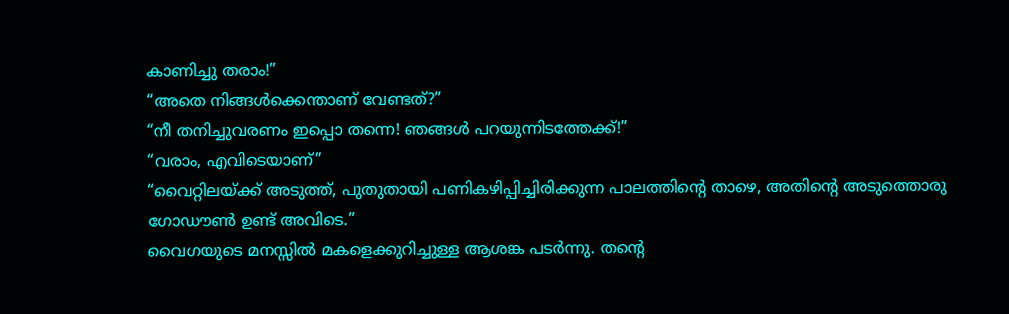കാണിച്ചു തരാം!”
“അതെ നിങ്ങൾക്കെന്താണ് വേണ്ടത്?”
“നീ തനിച്ചുവരണം ഇപ്പൊ തന്നെ! ഞങ്ങൾ പറയുന്നിടത്തേക്ക്!”
“വരാം, എവിടെയാണ്”
“വൈറ്റിലയ്ക്ക് അടുത്ത്, പുതുതായി പണികഴിപ്പിച്ചിരിക്കുന്ന പാലത്തിന്റെ താഴെ, അതിന്റെ അടുത്തൊരു ഗോഡൗൺ ഉണ്ട് അവിടെ.”
വൈഗയുടെ മനസ്സിൽ മകളെക്കുറിച്ചുള്ള ആശങ്ക പടർന്നു. തന്റെ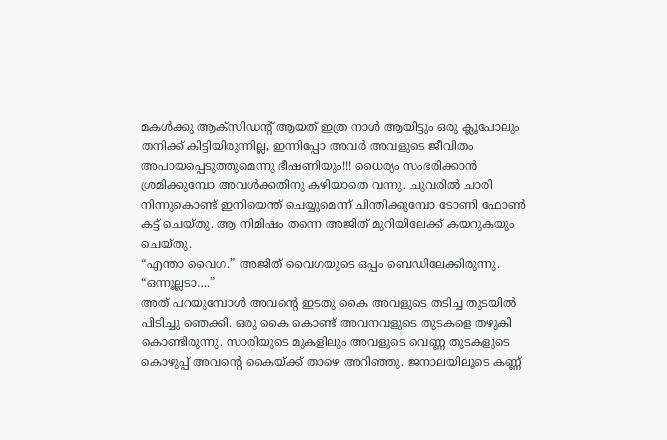മകൾക്കു ആക്സിഡന്റ് ആയത് ഇത്ര നാൾ ആയിട്ടും ഒരു ക്ലൂപോലും തനിക്ക് കിട്ടിയിരുന്നില്ല, ഇന്നിപ്പോ അവർ അവളുടെ ജീവിതം അപായപ്പെടുത്തുമെന്നു ഭീഷണിയും!!! ധൈര്യം സംഭരിക്കാൻ ശ്രമിക്കുമ്പോ അവൾക്കതിനു കഴിയാതെ വന്നു. ചുവരിൽ ചാരി നിന്നുകൊണ്ട് ഇനിയെന്ത് ചെയ്യുമെന്ന് ചിന്തിക്കുമ്പോ ടോണി ഫോൺ കട്ട് ചെയ്തു. ആ നിമിഷം തന്നെ അജിത് മുറിയിലേക്ക് കയറുകയും ചെയ്തു.
“എന്താ വൈഗ.” അജിത് വൈഗയുടെ ഒപ്പം ബെഡിലേക്കിരുന്നു.
“ഒന്നൂല്ലടാ….”
അത് പറയുമ്പോൾ അവന്റെ ഇടതു കൈ അവളുടെ തടിച്ച തുടയിൽ പിടിച്ചു ഞെക്കി. ഒരു കൈ കൊണ്ട് അവനവളുടെ തുടകളെ തഴുകി കൊണ്ടിരുന്നു. സാരിയുടെ മുകളിലും അവളുടെ വെണ്ണ തുടകളുടെ കൊഴുപ്പ് അവന്റെ കൈയ്ക്ക് താഴെ അറിഞ്ഞു. ജനാലയിലൂടെ കണ്ണ്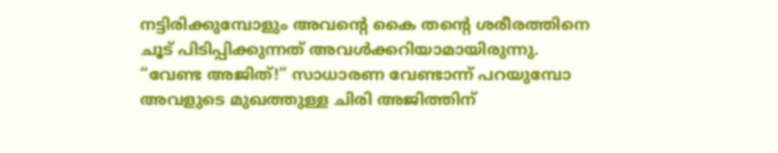നട്ടിരിക്കുമ്പോളും അവന്റെ കൈ തന്റെ ശരീരത്തിനെ ചൂട് പിടിപ്പിക്കുന്നത് അവൾക്കറിയാമായിരുന്നു.
“വേണ്ട അജിത്!” സാധാരണ വേണ്ടാന്ന് പറയുമ്പോ അവളുടെ മുഖത്തുള്ള ചിരി അജിത്തിന്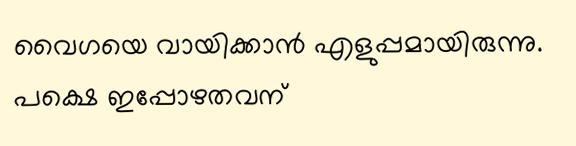വൈഗയെ വായിക്കാൻ എളുപ്പമായിരുന്നു. പക്ഷെ ഇപ്പോഴതവന്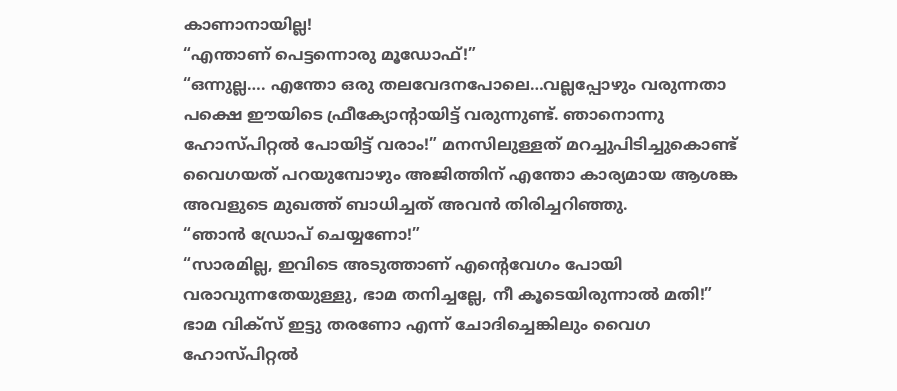കാണാനായില്ല!
“എന്താണ് പെട്ടന്നൊരു മൂഡോഫ്!”
“ഒന്നുല്ല…. എന്തോ ഒരു തലവേദനപോലെ…വല്ലപ്പോഴും വരുന്നതാ പക്ഷെ ഈയിടെ ഫ്രീക്യോന്റായിട്ട് വരുന്നുണ്ട്. ഞാനൊന്നു ഹോസ്പിറ്റൽ പോയിട്ട് വരാം!” മനസിലുള്ളത് മറച്ചുപിടിച്ചുകൊണ്ട് വൈഗയത് പറയുമ്പോഴും അജിത്തിന് എന്തോ കാര്യമായ ആശങ്ക അവളുടെ മുഖത്ത് ബാധിച്ചത് അവൻ തിരിച്ചറിഞ്ഞു.
“ഞാൻ ഡ്രോപ് ചെയ്യണോ!”
“സാരമില്ല, ഇവിടെ അടുത്താണ് എന്റെവേഗം പോയി വരാവുന്നതേയുള്ളു, ഭാമ തനിച്ചല്ലേ, നീ കൂടെയിരുന്നാൽ മതി!”
ഭാമ വിക്സ് ഇട്ടു തരണോ എന്ന് ചോദിച്ചെങ്കിലും വൈഗ ഹോസ്പിറ്റൽ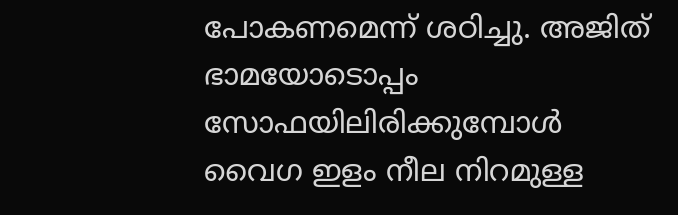പോകണമെന്ന് ശഠിച്ചു. അജിത് ഭാമയോടൊപ്പം സോഫയിലിരിക്കുമ്പോൾ വൈഗ ഇളം നീല നിറമുള്ള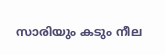സാരിയും കടും നീല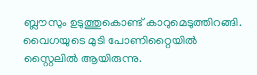ബ്ലൗസും ഉടുത്തുകൊണ്ട് കാറുമെടുത്തിറങ്ങി. വൈഗയുടെ മുടി പോണിറ്റൈയിൽ സ്റ്റൈലിൽ ആയിരുന്നു.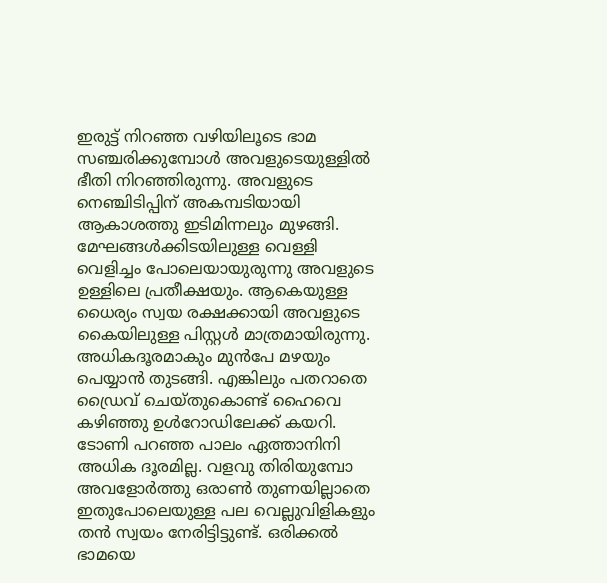ഇരുട്ട് നിറഞ്ഞ വഴിയിലൂടെ ഭാമ സഞ്ചരിക്കുമ്പോൾ അവളുടെയുള്ളിൽ ഭീതി നിറഞ്ഞിരുന്നു. അവളുടെ നെഞ്ചിടിപ്പിന് അകമ്പടിയായി ആകാശത്തു ഇടിമിന്നലും മുഴങ്ങി. മേഘങ്ങൾക്കിടയിലുള്ള വെള്ളി വെളിച്ചം പോലെയായുരുന്നു അവളുടെ ഉള്ളിലെ പ്രതീക്ഷയും. ആകെയുള്ള ധൈര്യം സ്വയ രക്ഷക്കായി അവളുടെ കൈയിലുള്ള പിസ്റ്റൾ മാത്രമായിരുന്നു.
അധികദൂരമാകും മുൻപേ മഴയും പെയ്യാൻ തുടങ്ങി. എങ്കിലും പതറാതെ ഡ്രൈവ് ചെയ്തുകൊണ്ട് ഹൈവെ കഴിഞ്ഞു ഉൾറോഡിലേക്ക് കയറി. ടോണി പറഞ്ഞ പാലം ഏത്താനിനി അധിക ദൂരമില്ല. വളവു തിരിയുമ്പോ അവളോർത്തു ഒരാൺ തുണയില്ലാതെ ഇതുപോലെയുള്ള പല വെല്ലുവിളികളും തൻ സ്വയം നേരിട്ടിട്ടുണ്ട്. ഒരിക്കൽ ഭാമയെ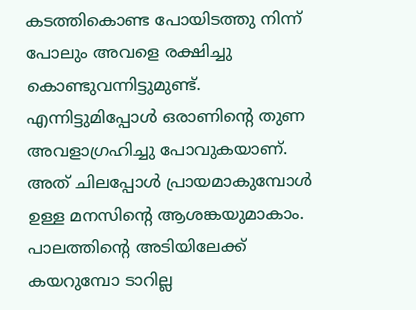കടത്തികൊണ്ട പോയിടത്തു നിന്ന് പോലും അവളെ രക്ഷിച്ചു കൊണ്ടുവന്നിട്ടുമുണ്ട്. എന്നിട്ടുമിപ്പോൾ ഒരാണിന്റെ തുണ അവളാഗ്രഹിച്ചു പോവുകയാണ്. അത് ചിലപ്പോൾ പ്രായമാകുമ്പോൾ ഉള്ള മനസിന്റെ ആശങ്കയുമാകാം.
പാലത്തിന്റെ അടിയിലേക്ക് കയറുമ്പോ ടാറില്ല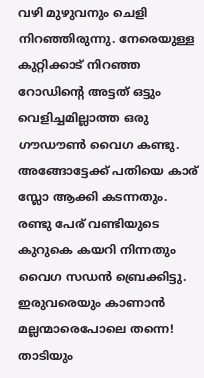വഴി മുഴുവനും ചെളി നിറഞ്ഞിരുന്നു. നേരെയുള്ള കുറ്റിക്കാട് നിറഞ്ഞ റോഡിന്റെ അട്ടത് ഒട്ടും വെളിച്ചമില്ലാത്ത ഒരു ഗൗഡൗൺ വൈഗ കണ്ടു. അങ്ങോട്ടേക്ക് പതിയെ കാര് സ്ലോ ആക്കി കടന്നതും. രണ്ടു പേര് വണ്ടിയുടെ കുറുകെ കയറി നിന്നതും വൈഗ സഡൻ ബ്രെക്കിട്ടു. ഇരുവരെയും കാണാൻ മല്ലന്മാരെപോലെ തന്നെ! താടിയും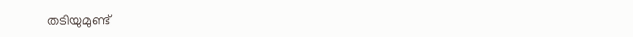തടിയുമുണ്ട്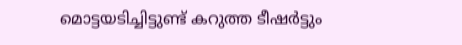മൊട്ടയടിച്ചിട്ടുണ്ട് കറുത്ത ടീഷർട്ടും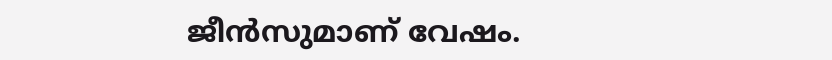ജീൻസുമാണ് വേഷം.